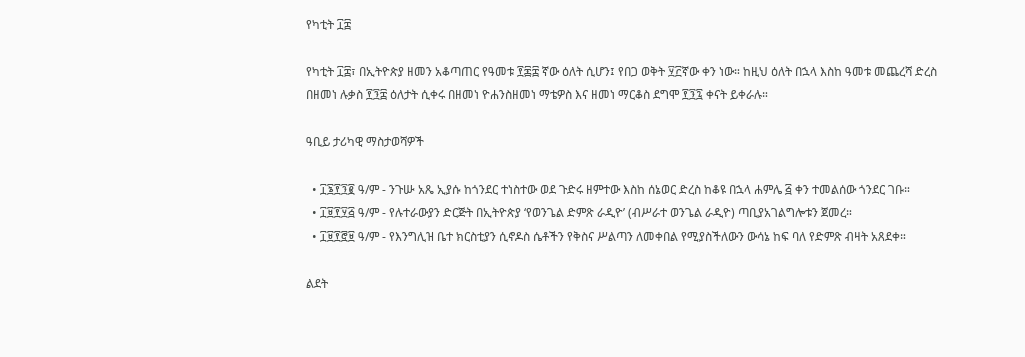የካቲት ፲፰

የካቲት ፲፰፣ በኢትዮጵያ ዘመን አቆጣጠር የዓመቱ ፻፷፰ ኛው ዕለት ሲሆን፤ የበጋ ወቅት ፶፫ኛው ቀን ነው። ከዚህ ዕለት በኋላ እስከ ዓመቱ መጨረሻ ድረስ በዘመነ ሉቃስ ፻፺፰ ዕለታት ሲቀሩ በዘመነ ዮሐንስዘመነ ማቴዎስ እና ዘመነ ማርቆስ ደግሞ ፻፺፯ ቀናት ይቀራሉ።

ዓቢይ ታሪካዊ ማስታወሻዎች

  • ፲፮፻፺፪ ዓ/ም - ንጉሡ አጼ ኢያሱ ከጎንደር ተነስተው ወደ ጉድሩ ዘምተው እስከ ሰኔወር ድረስ ከቆዩ በኋላ ሐምሌ ፭ ቀን ተመልሰው ጎንደር ገቡ።
  • ፲፱፻፶፭ ዓ/ም - የሉተራውያን ድርጅት በኢትዮጵያ ‘የወንጌል ድምጽ ራዲዮ’ (ብሥራተ ወንጌል ራዲዮ) ጣቢያአገልግሎቱን ጀመረ።
  • ፲፱፻፸፱ ዓ/ም - የእንግሊዝ ቤተ ክርስቲያን ሲኖዶስ ሴቶችን የቅስና ሥልጣን ለመቀበል የሚያስችለውን ውሳኔ ከፍ ባለ የድምጽ ብዛት አጸደቀ።

ልደት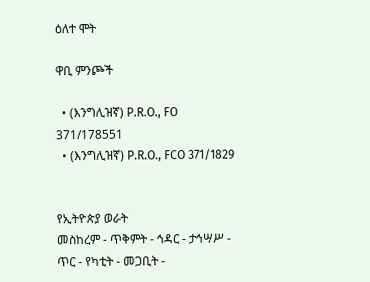ዕለተ ሞት

ዋቢ ምንጮች

  • (እንግሊዝኛ) P.R.O., FO 371/178551
  • (እንግሊዝኛ) P.R.O., FCO 371/1829


የኢትዮጵያ ወራት
መስከረም - ጥቅምት - ኅዳር - ታኅሣሥ - ጥር - የካቲት - መጋቢት -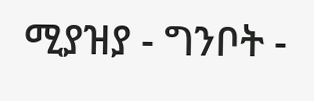ሚያዝያ - ግንቦት -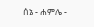ሰኔ - ሐምሌ -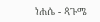ነሐሴ - ጳጉሜ